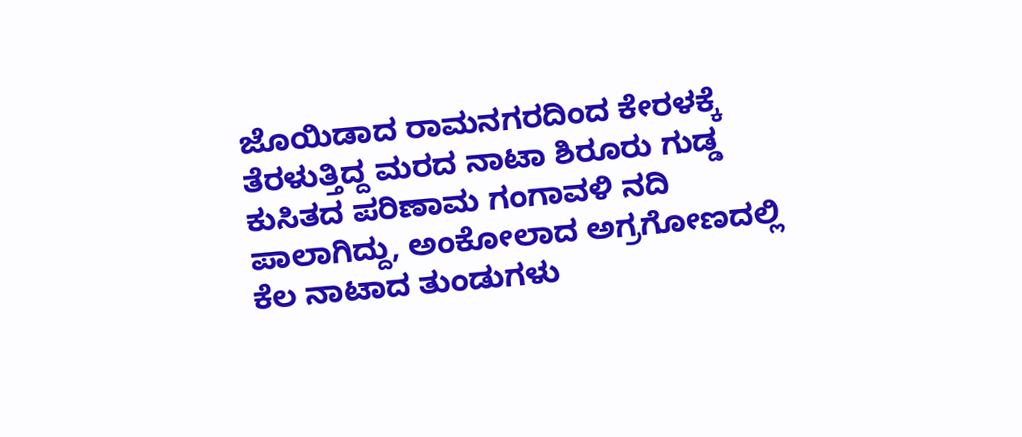ಜೊಯಿಡಾದ ರಾಮನಗರದಿಂದ ಕೇರಳಕ್ಕೆ ತೆರಳುತ್ತಿದ್ದ ಮರದ ನಾಟಾ ಶಿರೂರು ಗುಡ್ಡ ಕುಸಿತದ ಪರಿಣಾಮ ಗಂಗಾವಳಿ ನದಿ ಪಾಲಾಗಿದ್ದು, ಅಂಕೋಲಾದ ಅಗ್ರಗೋಣದಲ್ಲಿ ಕೆಲ ನಾಟಾದ ತುಂಡುಗಳು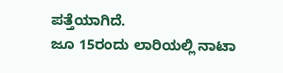ಪತ್ತೆಯಾಗಿದೆ.
ಜೂ 15ರಂದು ಲಾರಿಯಲ್ಲಿ ನಾಟಾ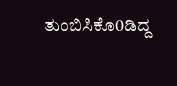ತುಂಬಿಸಿಕೊ0ಡಿದ್ದ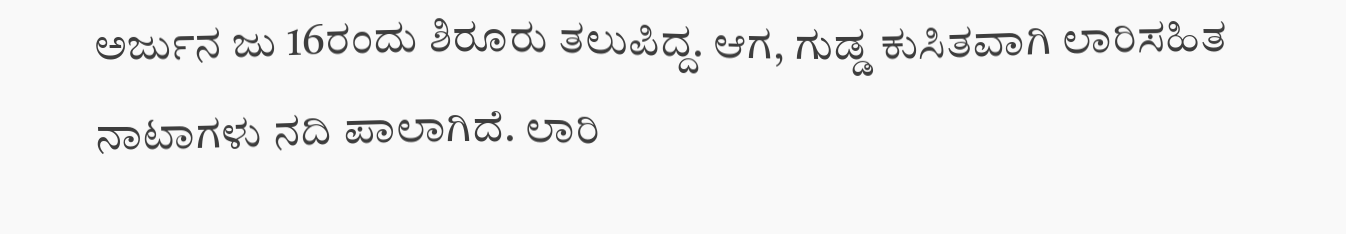ಅರ್ಜುನ ಜು 16ರಂದು ಶಿರೂರು ತಲುಪಿದ್ದ. ಆಗ, ಗುಡ್ಡ ಕುಸಿತವಾಗಿ ಲಾರಿಸಹಿತ ನಾಟಾಗಳು ನದಿ ಪಾಲಾಗಿದೆ. ಲಾರಿ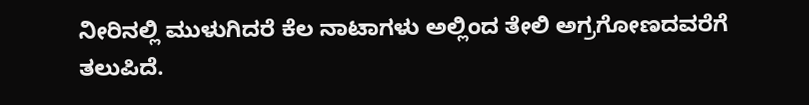ನೀರಿನಲ್ಲಿ ಮುಳುಗಿದರೆ ಕೆಲ ನಾಟಾಗಳು ಅಲ್ಲಿಂದ ತೇಲಿ ಅಗ್ರಗೋಣದವರೆಗೆ ತಲುಪಿದೆ.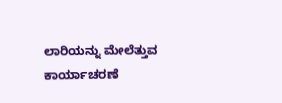ಲಾರಿಯನ್ನು ಮೇಲೆತ್ತುವ ಕಾರ್ಯಾಚರಣೆ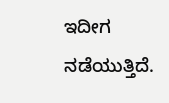ಇದೀಗ ನಡೆಯುತ್ತಿದೆ.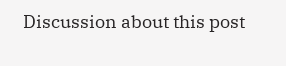Discussion about this post